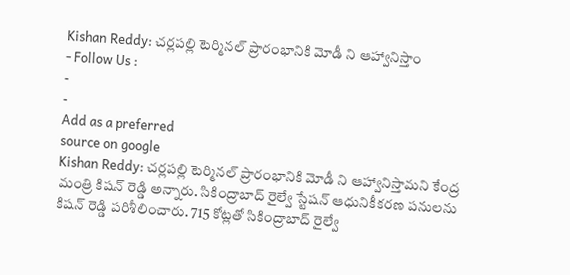Kishan Reddy: చర్లపల్లి టెర్మినల్ ప్రారంభానికి మోడీ ని ఆహ్వానిస్తాం
- Follow Us :
-
-
Add as a preferred
source on google
Kishan Reddy: చర్లపల్లి టెర్మినల్ ప్రారంభానికి మోడీ ని ఆహ్వానిస్తామని కేంద్ర మంత్రి కిషన్ రెడ్డి అన్నారు. సికింద్రాబాద్ రైల్వే స్టేషన్ ఆధునికీకరణ పనులను కిషన్ రెడ్డి పరిశీలించారు. 715 కోట్లతో సికింద్రాబాద్ రైల్వే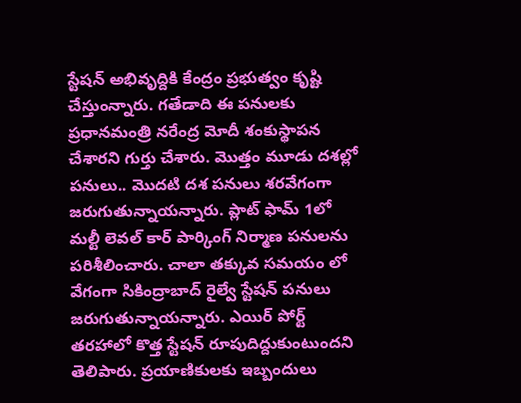స్టేషన్ అభివృద్దికి కేంద్రం ప్రభుత్వం కృష్టి చేస్తుంన్నారు. గతేడాది ఈ పనులకు ప్రధానమంత్రి నరేంద్ర మోదీ శంకుస్థాపన చేశారని గుర్తు చేశారు. మొత్తం మూడు దశల్లో పనులు.. మొదటి దశ పనులు శరవేగంగా జరుగుతున్నాయన్నారు. ప్లాట్ ఫామ్ 1లో మల్టీ లెవల్ కార్ పార్కింగ్ నిర్మాణ పనులను పరిశీలించారు. చాలా తక్కువ సమయం లో వేగంగా సికింద్రాబాద్ రైల్వే స్టేషన్ పనులు జరుగుతున్నాయన్నారు. ఎయిర్ పోర్ట్ తరహాలో కొత్త స్టేషన్ రూపుదిద్దుకుంటుందని తెలిపారు. ప్రయాణికులకు ఇబ్బందులు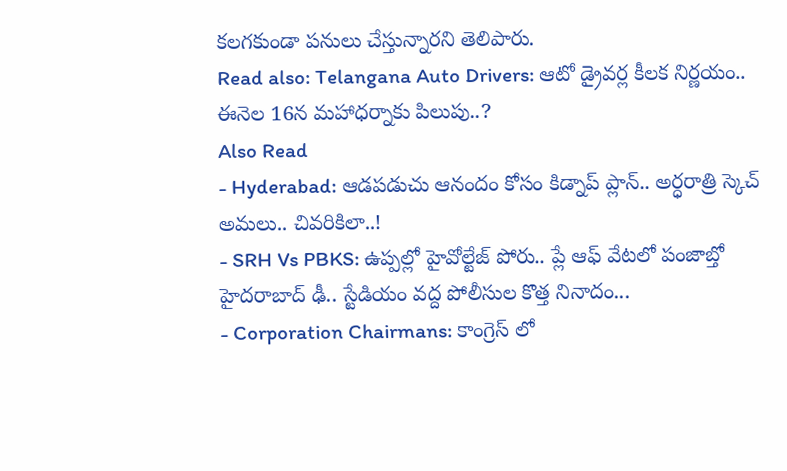కలగకుండా పనులు చేస్తున్నారని తెలిపారు.
Read also: Telangana Auto Drivers: ఆటో డ్రైవర్ల కీలక నిర్ణయం.. ఈనెల 16న మహాధర్నాకు పిలుపు..?
Also Read
- Hyderabad: ఆడపడుచు ఆనందం కోసం కిడ్నాప్ ప్లాన్.. అర్ధరాత్రి స్కెచ్ అమలు.. చివరికిలా..!
- SRH Vs PBKS: ఉప్పల్లో హైవోల్టేజ్ పోరు.. ప్లే ఆఫ్ వేటలో పంజాబ్తో హైదరాబాద్ ఢీ.. స్టేడియం వద్ద పోలీసుల కొత్త నినాదం...
- Corporation Chairmans: కాంగ్రెస్ లో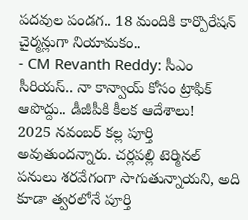పదవుల పండగ.. 18 మందికి కార్పొరేషన్ చైర్మన్లుగా నియామకం..
- CM Revanth Reddy: సీఎం సీరియస్.. నా కాన్వాయ్ కోసం ట్రాఫిక్ ఆపొద్దు.. డీజీపీకి కీలక ఆదేశాలు!
2025 నవంబర్ కల్ల పూర్తి అవుతుందన్నారు. చర్లపల్లి టెర్మినల్ పనులు శరవేగంగా సాగుతున్నాయని, అది కూడా త్వరలోనే పూర్తి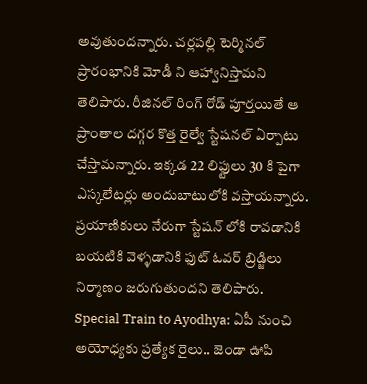అవుతుందన్నారు. చర్లపల్లి టెర్మినల్ ప్రారంభానికి మోడీ ని ఆహ్వానిస్తామని తెలిపారు. రీజినల్ రింగ్ రోడ్ పూర్తయితే ఆ ప్రాంతాల దగ్గర కొత్త రైల్వే స్టేషనల్ ఏర్పాటు చేస్తామన్నారు. ఇక్కడ 22 లిఫ్టులు 30 కి పైగా ఎస్కలేటర్లు అందుబాటులోకి వస్తాయన్నారు. ప్రయాణికులు నేరుగా స్టేషన్ లోకి రావడానికి బయటికి వెళ్ళడానికి ఫుట్ ఓవర్ బ్రిడ్జిలు నిర్మాణం జరుగుతుందని తెలిపారు.
Special Train to Ayodhya: ఏపీ నుంచి అయోధ్యకు ప్రత్యేక రైలు.. జెండా ఊపి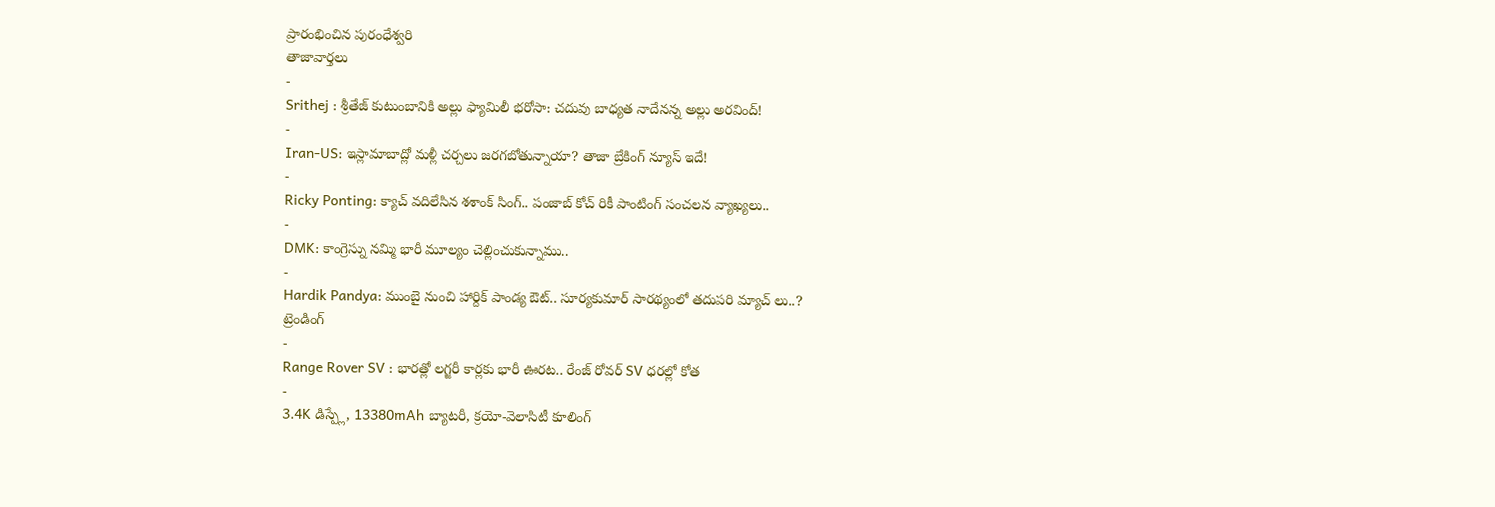ప్రారంభించిన పురంధేశ్వరి
తాజావార్తలు
-
Srithej : శ్రీతేజ్ కుటుంబానికి అల్లు ఫ్యామిలీ భరోసా: చదువు బాధ్యత నాదేనన్న అల్లు అరవింద్!
-
Iran-US: ఇస్లామాబాద్లో మళ్లీ చర్చలు జరగబోతున్నాయా? తాజా బ్రేకింగ్ న్యూస్ ఇదే!
-
Ricky Ponting: క్యాచ్ వదిలేసిన శశాంక్ సింగ్.. పంజాబ్ కోచ్ రికీ పాంటింగ్ సంచలన వ్యాఖ్యలు..
-
DMK: కాంగ్రెస్ను నమ్మి భారీ మూల్యం చెల్లించుకున్నాము..
-
Hardik Pandya: ముంబై నుంచి హార్దిక్ పాండ్య ఔట్.. సూర్యకుమార్ సారథ్యంలో తదుపరి మ్యాచ్ లు..?
ట్రెండింగ్
-
Range Rover SV : భారత్లో లగ్జరీ కార్లకు భారీ ఊరట.. రేంజ్ రోవర్ SV ధరల్లో కోత
-
3.4K డిస్ప్లే, 13380mAh బ్యాటరీ, క్రయో-వెలాసిటీ కూలింగ్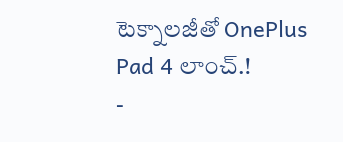టెక్నాలజీతో OnePlus Pad 4 లాంచ్.!
-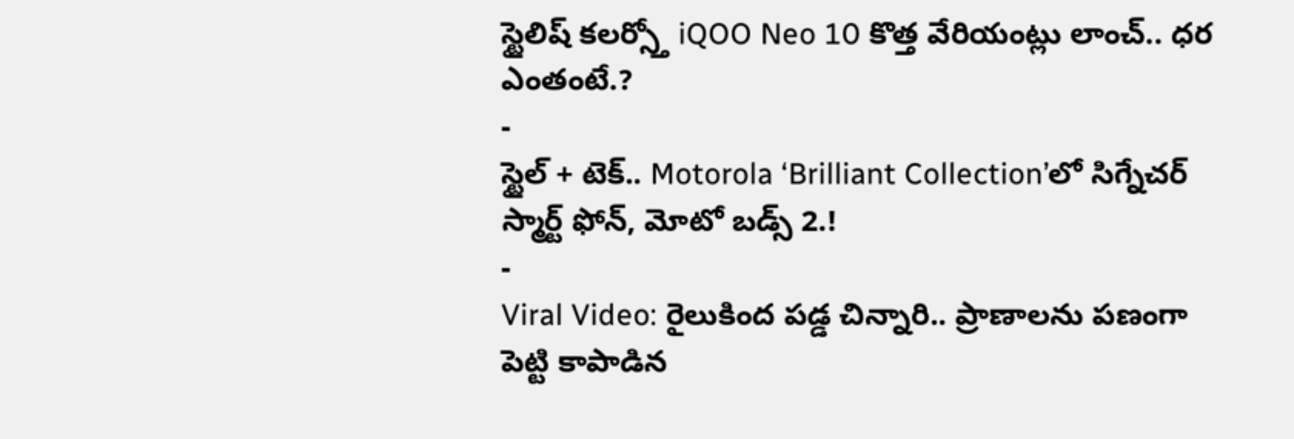స్టైలిష్ కలర్స్తో iQOO Neo 10 కొత్త వేరియంట్లు లాంచ్.. ధర ఎంతంటే.?
-
స్టైల్ + టెక్.. Motorola ‘Brilliant Collection’లో సిగ్నేచర్ స్మార్ట్ ఫోన్, మోటో బడ్స్ 2.!
-
Viral Video: రైలుకింద పడ్డ చిన్నారి.. ప్రాణాలను పణంగా పెట్టి కాపాడిన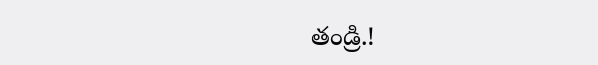తండ్రి.!